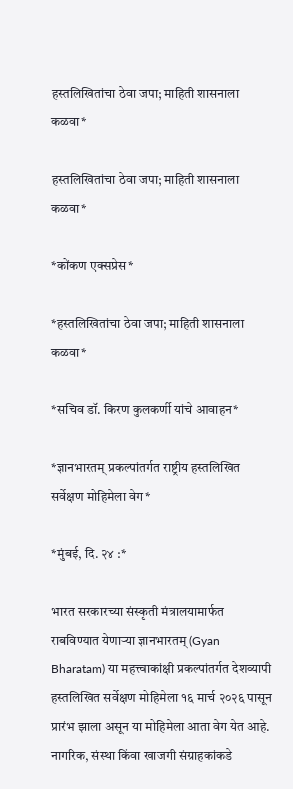हस्तलिखितांचा ठेवा जपा; माहिती शासनाला कळवा*

हस्तलिखितांचा ठेवा जपा; माहिती शासनाला कळवा*

*कोंकण एक्सप्रेस*

*हस्तलिखितांचा ठेवा जपा; माहिती शासनाला कळवा*

*सचिव डॉ. किरण कुलकर्णी यांचे आवाहन*

*ज्ञानभारतम् प्रकल्पांतर्गत राष्ट्रीय हस्तलिखित सर्वेक्षण मोहिमेला वेग*

*मुंबई, दि. २४ :*

भारत सरकारच्या संस्कृती मंत्रालयामार्फत राबविण्यात येणाऱ्या ज्ञानभारतम् (Gyan Bharatam) या महत्त्वाकांक्षी प्रकल्पांतर्गत देशव्यापी हस्तलिखित सर्वेक्षण मोहिमेला १६ मार्च २०२६ पासून प्रारंभ झाला असून या मोहिमेला आता वेग येत आहे. नागरिक, संस्था किंवा खाजगी संग्राहकांकडे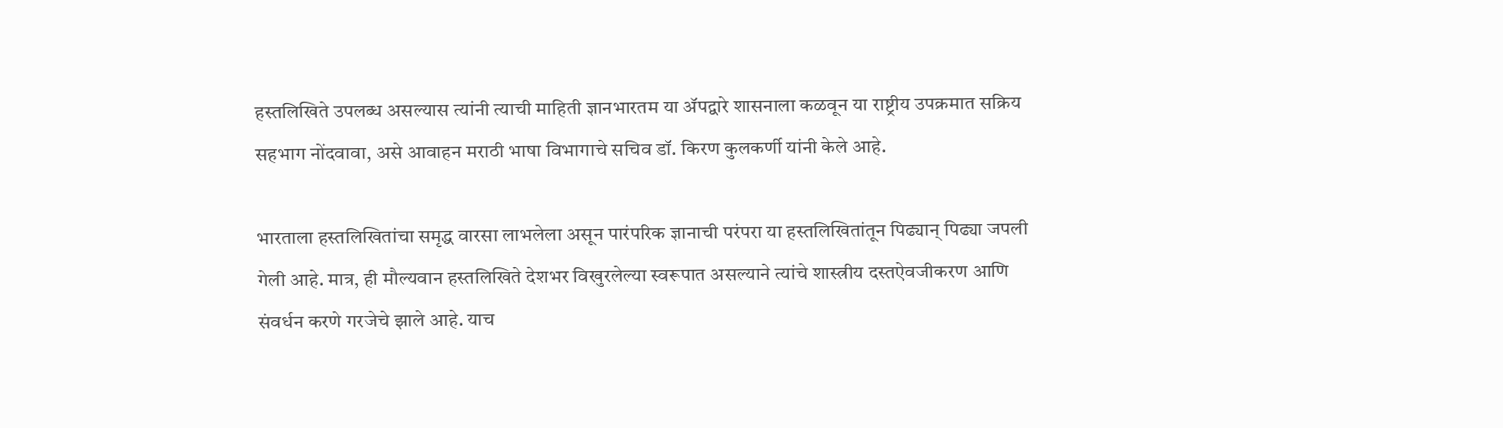हस्तलिखिते उपलब्ध असल्यास त्यांनी त्याची माहिती ज्ञानभारतम या ॲपद्वारे शासनाला कळवून या राष्ट्रीय उपक्रमात सक्रिय सहभाग नोंदवावा, असे आवाहन मराठी भाषा विभागाचे सचिव डॉ. किरण कुलकर्णी यांनी केले आहे.

भारताला हस्तलिखितांचा समृद्ध वारसा लाभलेला असून पारंपरिक ज्ञानाची परंपरा या हस्तलिखितांतून पिढ्यान् पिढ्या जपली गेली आहे. मात्र, ही मौल्यवान हस्तलिखिते देशभर विखुरलेल्या स्वरूपात असल्याने त्यांचे शास्त्रीय दस्तऐवजीकरण आणि संवर्धन करणे गरजेचे झाले आहे. याच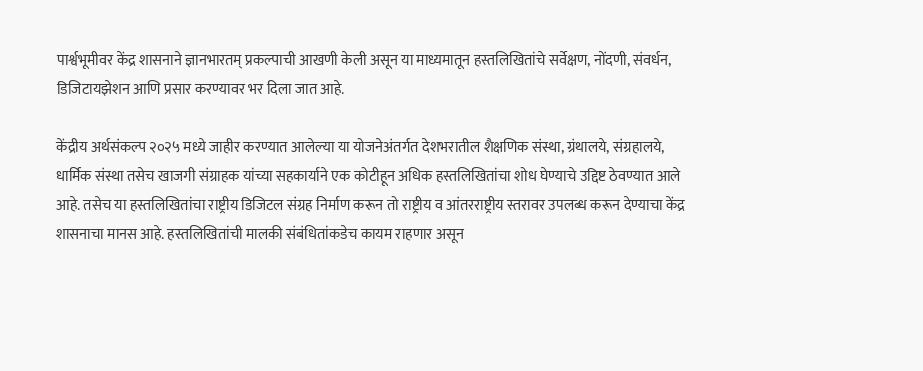पार्श्वभूमीवर केंद्र शासनाने ज्ञानभारतम् प्रकल्पाची आखणी केली असून या माध्यमातून हस्तलिखितांचे सर्वेक्षण, नोंदणी, संवर्धन, डिजिटायझेशन आणि प्रसार करण्यावर भर दिला जात आहे.

केंद्रीय अर्थसंकल्प २०२५ मध्ये जाहीर करण्यात आलेल्या या योजनेअंतर्गत देशभरातील शैक्षणिक संस्था, ग्रंथालये, संग्रहालये, धार्मिक संस्था तसेच खाजगी संग्राहक यांच्या सहकार्याने एक कोटीहून अधिक हस्तलिखितांचा शोध घेण्याचे उद्दिष्ट ठेवण्यात आले आहे. तसेच या हस्तलिखितांचा राष्ट्रीय डिजिटल संग्रह निर्माण करून तो राष्ट्रीय व आंतरराष्ट्रीय स्तरावर उपलब्ध करून देण्याचा केंद्र शासनाचा मानस आहे. हस्तलिखितांची मालकी संबंधितांकडेच कायम राहणार असून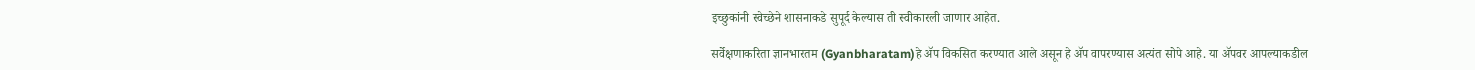इच्छुकांनी स्वेच्छेने शासनाकडे सुपूर्द केल्यास ती स्वीकारली जाणार आहेत.

सर्वेक्षणाकरिता ज्ञानभारतम (Gyanbharatam)हे ॲप विकसित करण्यात आले असून हे ॲप वापरण्यास अत्यंत सोपे आहे. या ॲपवर आपल्याकडील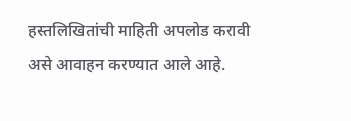हस्तलिखितांची माहिती अपलोड करावी असे आवाहन करण्यात आले आहे.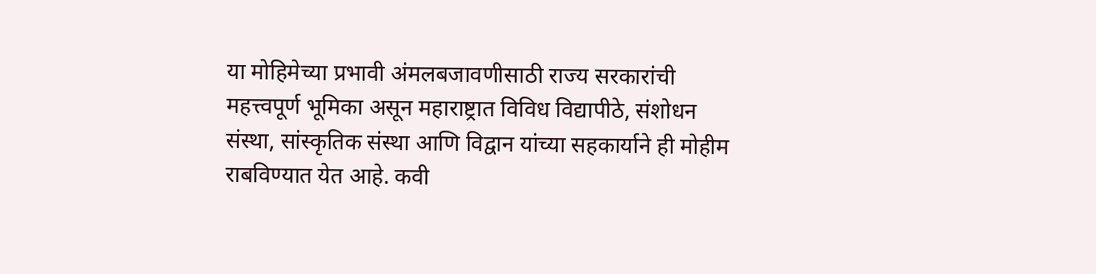या मोहिमेच्या प्रभावी अंमलबजावणीसाठी राज्य सरकारांची महत्त्वपूर्ण भूमिका असून महाराष्ट्रात विविध विद्यापीठे, संशोधन संस्था, सांस्कृतिक संस्था आणि विद्वान यांच्या सहकार्याने ही मोहीम राबविण्यात येत आहे. कवी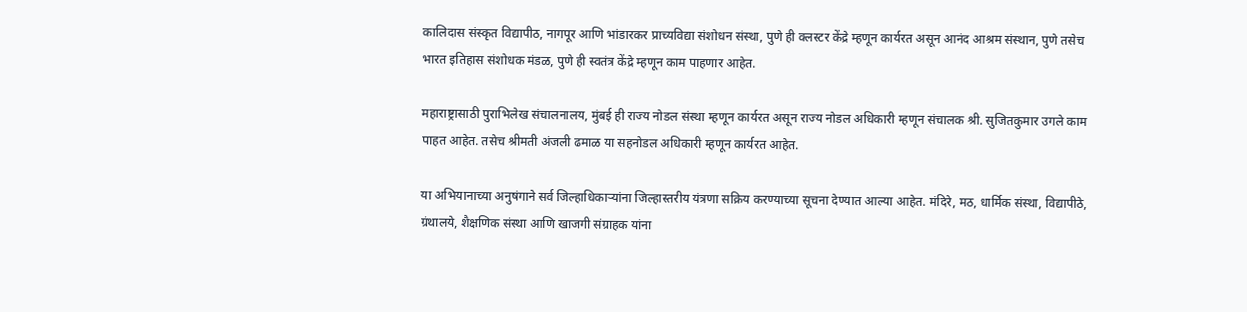कालिदास संस्कृत विद्यापीठ, नागपूर आणि भांडारकर प्राच्यविद्या संशोधन संस्था, पुणे ही क्लस्टर केंद्रे म्हणून कार्यरत असून आनंद आश्रम संस्थान, पुणे तसेच भारत इतिहास संशोधक मंडळ, पुणे ही स्वतंत्र केंद्रे म्हणून काम पाहणार आहेत.

महाराष्ट्रासाठी पुराभिलेख संचालनालय, मुंबई ही राज्य नोडल संस्था म्हणून कार्यरत असून राज्य नोडल अधिकारी म्हणून संचालक श्री. सुजितकुमार उगले काम पाहत आहेत. तसेच श्रीमती अंजली ढमाळ या सहनोडल अधिकारी म्हणून कार्यरत आहेत.

या अभियानाच्या अनुषंगाने सर्व जिल्हाधिकाऱ्यांना जिल्हास्तरीय यंत्रणा सक्रिय करण्याच्या सूचना देण्यात आल्या आहेत. मंदिरे, मठ, धार्मिक संस्था, विद्यापीठे, ग्रंथालये, शैक्षणिक संस्था आणि खाजगी संग्राहक यांना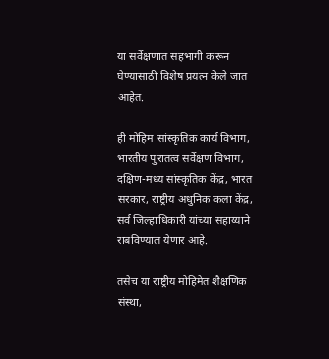या सर्वेक्षणात सहभागी करून घेण्यासाठी विशेष प्रयत्न केले जात आहेत.

ही मोहिम सांस्कृतिक कार्य विभाग, भारतीय पुरातत्व सर्वेक्षण विभाग, दक्षिण-मध्य सांस्कृतिक केंद्र, भारत सरकार, राष्ट्रीय अधुनिक कला केंद्र, सर्व जिल्हाधिकारी यांच्या सहाय्याने राबविण्यात येणार आहे.

तसेच या राष्ट्रीय मोहिमेत शैक्षणिक संस्था,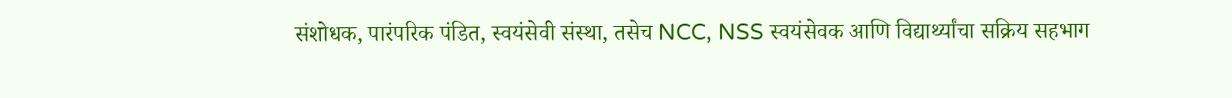संशोधक, पारंपरिक पंडित, स्वयंसेवी संस्था, तसेच NCC, NSS स्वयंसेवक आणि विद्यार्थ्यांचा सक्रिय सहभाग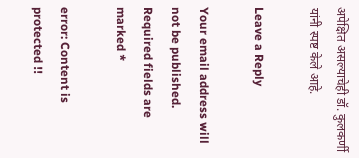अपेक्षित असल्याचेही डॉ. कुलकर्णी यांनी स्पष्ट केले आहे.

Leave a Reply

Your email address will not be published. Required fields are marked *

error: Content is protected !!